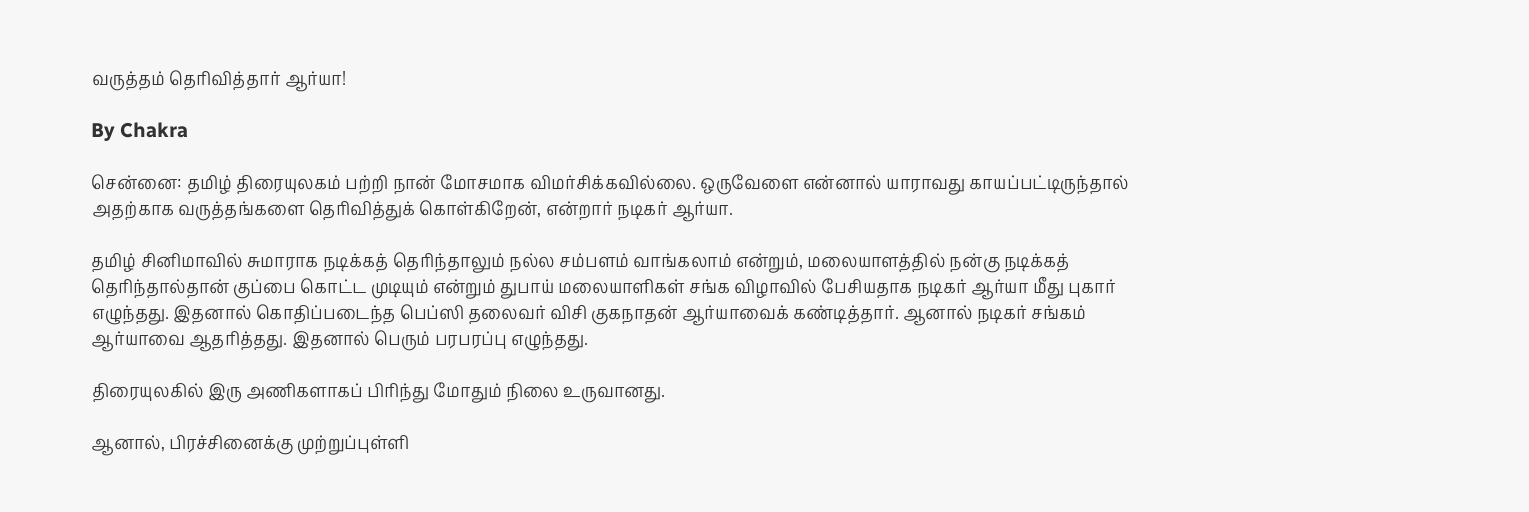வருத்தம் தெரிவித்தார் ஆர்யா!

By Chakra

சென்னை: தமிழ் திரையுலகம் பற்றி நான் மோசமாக விமர்சிக்கவில்லை. ஒருவேளை என்னால் யாராவது காயப்பட்டிருந்தால் அதற்காக வருத்தங்களை தெரிவித்துக் கொள்கிறேன், என்றார் நடிகர் ஆர்யா.

தமிழ் சினிமாவில் சுமாராக நடிக்கத் தெரிந்தாலும் நல்ல சம்பளம் வாங்கலாம் என்றும், மலையாளத்தில் நன்கு நடிக்கத் தெரிந்தால்தான் குப்பை கொட்ட முடியும் என்றும் துபாய் மலையாளிகள் சங்க விழாவில் பேசியதாக நடிகர் ஆர்யா மீது புகார் எழுந்தது. இதனால் கொதிப்படைந்த பெப்ஸி தலைவர் விசி குகநாதன் ஆர்யாவைக் கண்டித்தார். ஆனால் நடிகர் சங்கம் ஆர்யாவை ஆதரித்தது. இதனால் பெரும் பரபரப்பு எழுந்தது.

திரையுலகில் இரு அணிகளாகப் பிரிந்து மோதும் நிலை உருவானது.

ஆனால், பிரச்சினைக்கு முற்றுப்புள்ளி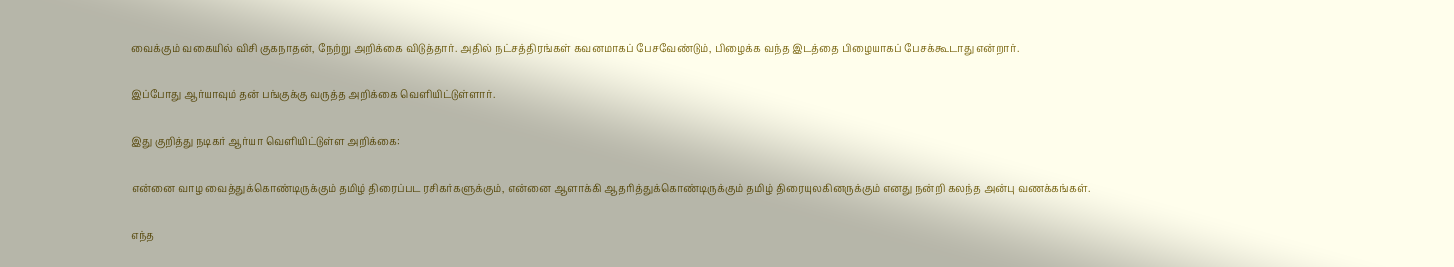வைக்கும் வகையில் விசி குகநாதன், நேற்று அறிக்கை விடுத்தார். அதில் நட்சத்திரங்கள் கவனமாகப் பேசவேண்டும், பிழைக்க வந்த இடத்தை பிழையாகப் பேசக்கூடாது என்றார்.

இப்போது ஆர்யாவும் தன் பங்குக்கு வருத்த அறிக்கை வெளியிட்டுள்ளார்.

இது குறித்து நடிகர் ஆர்யா வெளியிட்டுள்ள அறிக்கை:

என்னை வாழ வைத்துக்கொண்டிருக்கும் தமிழ் திரைப்பட ரசிகர்களுக்கும், என்னை ஆளாக்கி ஆதரித்துக்கொண்டிருக்கும் தமிழ் திரையுலகினருக்கும் எனது நன்றி கலந்த அன்பு வணக்கங்கள்.

எந்த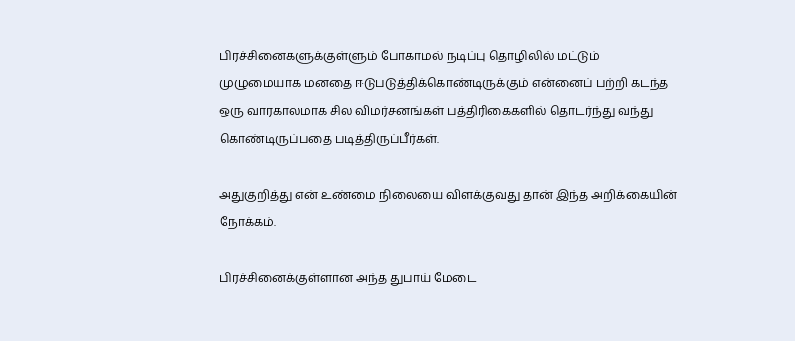பிரச்சினைகளுக்குள்ளும் போகாமல் நடிப்பு தொழிலில் மட்டும் முழுமையாக மனதை ஈடுபடுத்திக்கொண்டிருக்கும் என்னைப் பற்றி கடந்த ஒரு வாரகாலமாக சில விமர்சனங்கள் பத்திரிகைகளில் தொடர்ந்து வந்து கொண்டிருப்பதை படித்திருப்பீர்கள்.

அதுகுறித்து என் உண்மை நிலையை விளக்குவது தான் இந்த அறிக்கையின் நோக்கம்.

பிரச்சினைக்குள்ளான அந்த துபாய் மேடை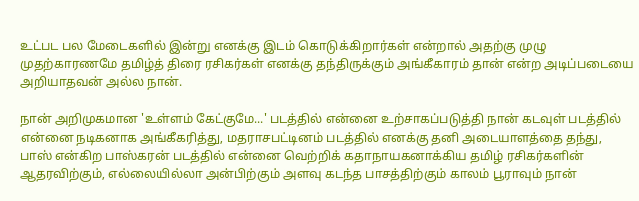உட்பட பல மேடைகளில் இன்று எனக்கு இடம் கொடுக்கிறார்கள் என்றால் அதற்கு முழு முதற்காரணமே தமிழ்த் திரை ரசிகர்கள் எனக்கு தந்திருக்கும் அங்கீகாரம் தான் என்ற அடிப்படையை அறியாதவன் அல்ல நான்.

நான் அறிமுகமான 'உள்ளம் கேட்குமே...' படத்தில் என்னை உற்சாகப்படுத்தி நான் கடவுள் படத்தில் என்னை நடிகனாக அங்கீகரித்து, மதராசபட்டினம் படத்தில் எனக்கு தனி அடையாளத்தை தந்து, பாஸ் என்கிற பாஸ்கரன் படத்தில் என்னை வெற்றிக் கதாநாயகனாக்கிய தமிழ் ரசிகர்களின் ஆதரவிற்கும், எல்லையில்லா அன்பிற்கும் அளவு கடந்த பாசத்திற்கும் காலம் பூராவும் நான்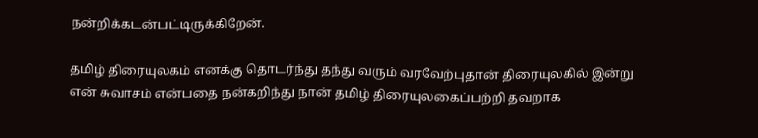நன்றிக்கடன்பட்டிருக்கிறேன்.

தமிழ் திரையுலகம் எனக்கு தொடர்ந்து தந்து வரும் வரவேற்புதான் திரையுலகில் இன்று என் சுவாசம் என்பதை நன்கறிந்து நான் தமிழ் திரையுலகைப்பற்றி தவறாக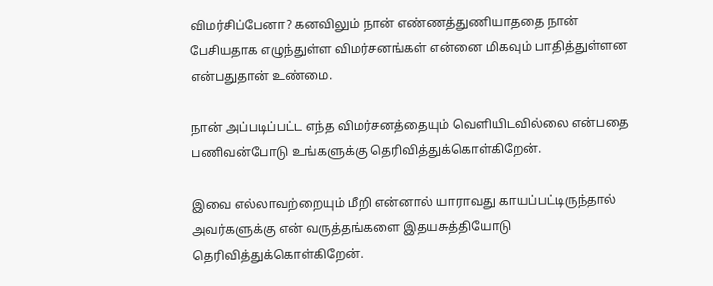விமர்சிப்பேனா? கனவிலும் நான் எண்ணத்துணியாததை நான் பேசியதாக எழுந்துள்ள விமர்சனங்கள் என்னை மிகவும் பாதித்துள்ளன என்பதுதான் உண்மை.

நான் அப்படிப்பட்ட எந்த விமர்சனத்தையும் வெளியிடவில்லை என்பதை பணிவன்போடு உங்களுக்கு தெரிவித்துக்கொள்கிறேன்.

இவை எல்லாவற்றையும் மீறி என்னால் யாராவது காயப்பட்டிருந்தால் அவர்களுக்கு என் வருத்தங்களை இதயசுத்தியோடு தெரிவித்துக்கொள்கிறேன்.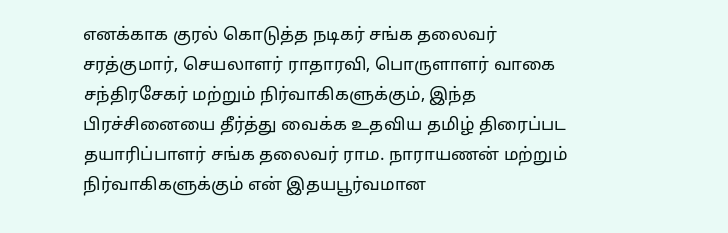எனக்காக குரல் கொடுத்த நடிகர் சங்க தலைவர் சரத்குமார், செயலாளர் ராதாரவி, பொருளாளர் வாகை சந்திரசேகர் மற்றும் நிர்வாகிகளுக்கும், இந்த பிரச்சினையை தீர்த்து வைக்க உதவிய தமிழ் திரைப்பட தயாரிப்பாளர் சங்க தலைவர் ராம. நாராயணன் மற்றும் நிர்வாகிகளுக்கும் என் இதயபூர்வமான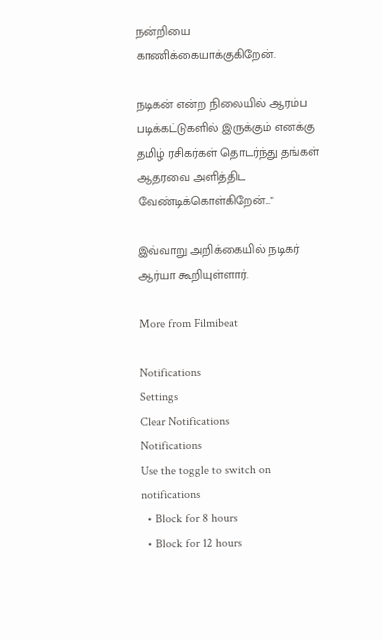நன்றியை காணிக்கையாக்குகிறேன்.

நடிகன் என்ற நிலையில் ஆரம்ப படிக்கட்டுகளில் இருக்கும் எனக்கு தமிழ் ரசிகர்கள் தொடர்ந்து தங்கள் ஆதரவை அளித்திட வேண்டிக்கொள்கிறேன்..."

இவ்வாறு அறிக்கையில் நடிகர் ஆர்யா கூறியுள்ளார்.

More from Filmibeat

Notifications
Settings
Clear Notifications
Notifications
Use the toggle to switch on notifications
  • Block for 8 hours
  • Block for 12 hours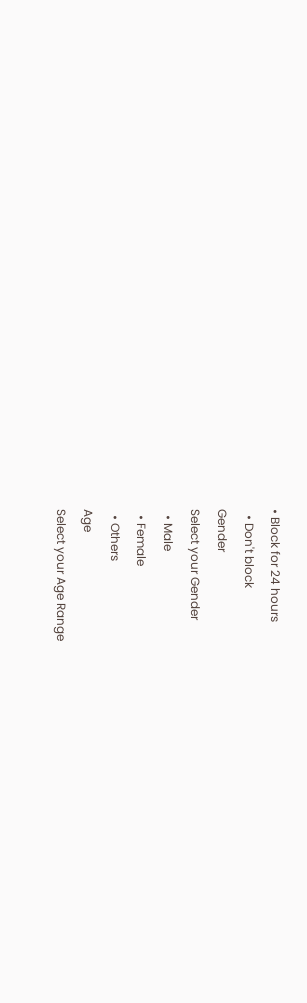• Block for 24 hours
  • Don't block
Gender
Select your Gender
  • Male
  • Female
  • Others
Age
Select your Age Range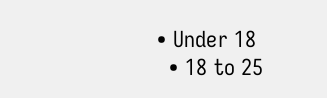• Under 18
  • 18 to 25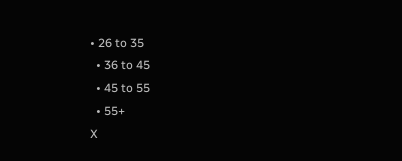• 26 to 35
  • 36 to 45
  • 45 to 55
  • 55+
X